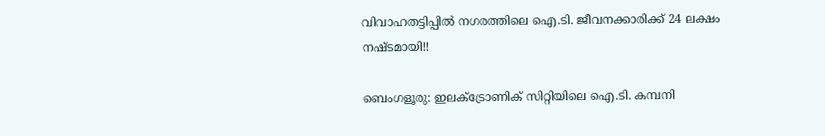വിവാഹതട്ടിപ്പിൽ നഗരത്തിലെ ഐ.ടി. ജീവനക്കാരിക്ക് 24 ലക്ഷം നഷ്ടമായി!!

ബെംഗളൂരു: ഇലക്ട്രോണിക് സിറ്റിയിലെ ഐ.ടി. കമ്പനി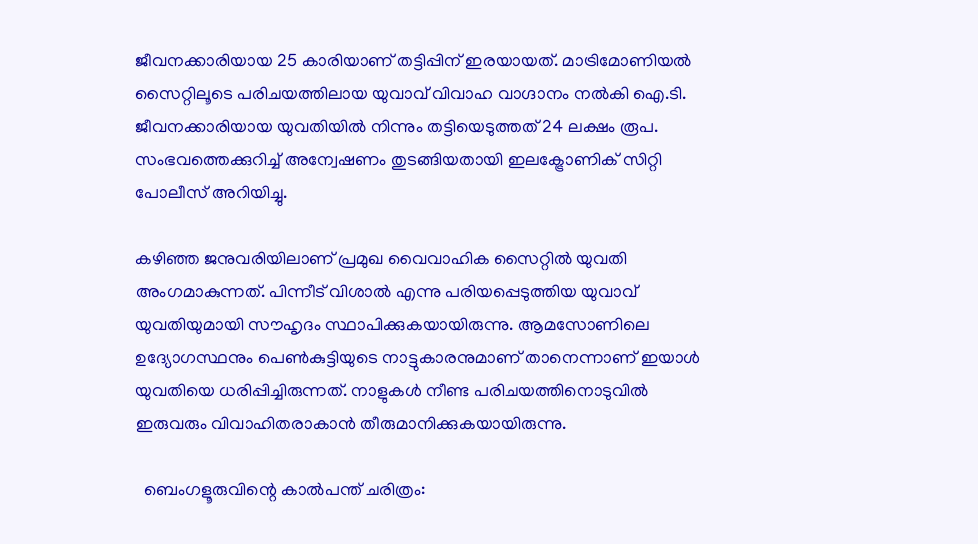ജീവനക്കാരിയായ 25 കാരിയാണ് തട്ടിപ്പിന് ഇരയായത്. മാട്രിമോണിയല്‍ സൈറ്റിലൂടെ പരിചയത്തിലായ യുവാവ് വിവാഹ വാഗ്ദാനം നല്‍കി ഐ.ടി. ജീവനക്കാരിയായ യുവതിയില്‍ നിന്നും തട്ടിയെടുത്തത് 24 ലക്ഷം രൂപ. സംഭവത്തെക്കുറിച്ച് അന്വേഷണം തുടങ്ങിയതായി ഇലക്ട്രോണിക് സിറ്റി പോലീസ് അറിയിച്ചു.

കഴിഞ്ഞ ജനുവരിയിലാണ് പ്രമുഖ വൈവാഹിക സൈറ്റില്‍ യുവതി അംഗമാകുന്നത്. പിന്നീട് വിശാല്‍ എന്നു പരിയപ്പെടുത്തിയ യുവാവ് യുവതിയുമായി സൗഹൃദം സ്ഥാപിക്കുകയായിരുന്നു. ആമസോണിലെ ഉദ്യോഗസ്ഥനും പെണ്‍കുട്ടിയുടെ നാട്ടുകാരനുമാണ് താനെന്നാണ് ഇയാള്‍ യുവതിയെ ധരിപ്പിച്ചിരുന്നത്. നാളുകള്‍ നീണ്ട പരിചയത്തിനൊടുവില്‍ ഇരുവരും വിവാഹിതരാകാന്‍ തീരുമാനിക്കുകയായിരുന്നു.

  ബെംഗളൂരുവിന്റെ കാൽപന്ത് ചരിത്രം: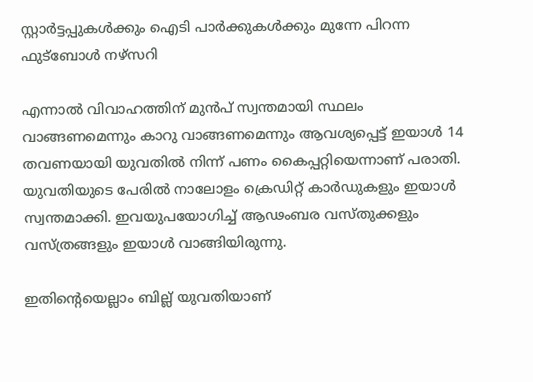സ്റ്റാർട്ടപ്പുകൾക്കും ഐടി പാർക്കുകൾക്കും മുന്നേ പിറന്ന ഫുട്ബോൾ നഴ്സറി

എന്നാല്‍ വിവാഹത്തിന് മുന്‍പ് സ്വന്തമായി സ്ഥലം വാങ്ങണമെന്നും കാറു വാങ്ങണമെന്നും ആവശ്യപ്പെട്ട് ഇയാള്‍ 14 തവണയായി യുവതില്‍ നിന്ന് പണം കൈപ്പറ്റിയെന്നാണ് പരാതി. യുവതിയുടെ പേരില്‍ നാലോളം ക്രെഡിറ്റ് കാര്‍ഡുകളും ഇയാള്‍ സ്വന്തമാക്കി. ഇവയുപയോഗിച്ച് ആഢംബര വസ്തുക്കളും വസ്ത്രങ്ങളും ഇയാള്‍ വാങ്ങിയിരുന്നു.

ഇതിന്റെയെല്ലാം ബില്ല് യുവതിയാണ്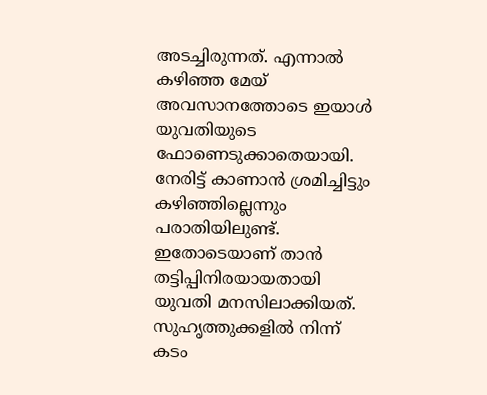അടച്ചിരുന്നത്. എന്നാല്‍ കഴിഞ്ഞ മേയ് അവസാനത്തോടെ ഇയാള്‍ യുവതിയുടെ ഫോണെടുക്കാതെയായി. നേരിട്ട് കാണാന്‍ ശ്രമിച്ചിട്ടും കഴിഞ്ഞില്ലെന്നും പരാതിയിലുണ്ട്. ഇതോടെയാണ് താന്‍ തട്ടിപ്പിനിരയായതായി യുവതി മനസിലാക്കിയത്. സുഹൃത്തുക്കളില്‍ നിന്ന് കടം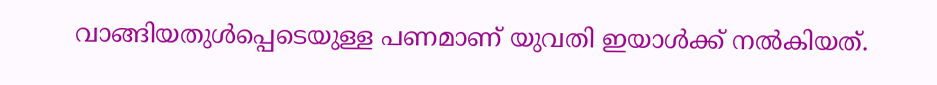വാങ്ങിയതുള്‍പ്പെടെയുള്ള പണമാണ് യുവതി ഇയാള്‍ക്ക് നല്‍കിയത്.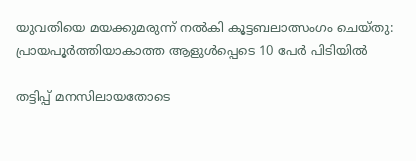യുവതിയെ മയക്കുമരുന്ന് നൽകി കൂട്ടബലാത്സംഗം ചെയ്തു: പ്രായപൂർത്തിയാകാത്ത ആളുൾപ്പെടെ 10 പേർ പിടിയിൽ

തട്ടിപ്പ് മനസിലായതോടെ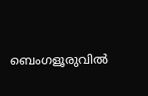ബെംഗളൂരുവില്‍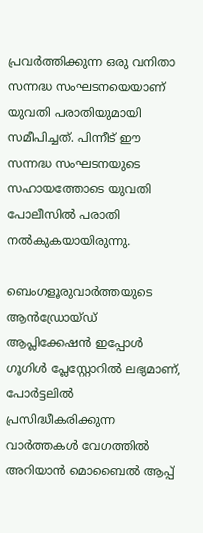പ്രവര്‍ത്തിക്കുന്ന ഒരു വനിതാ സന്നദ്ധ സംഘടനയെയാണ് യുവതി പരാതിയുമായി സമീപിച്ചത്. പിന്നീട് ഈ സന്നദ്ധ സംഘടനയുടെ സഹായത്തോടെ യുവതി പോലീസില്‍ പരാതി നല്‍കുകയായിരുന്നു.

ബെംഗളൂരുവാർത്തയുടെ ആൻഡ്രോയ്ഡ് ആപ്ലിക്കേഷൻ ഇപ്പോൾ ഗൂഗിൾ പ്ലേസ്റ്റോറിൽ ലഭ്യമാണ്, പോർട്ടലിൽ പ്രസിദ്ധീകരിക്കുന്ന വാർത്തകൾ വേഗത്തിൽ അറിയാൻ മൊബൈൽ ആപ്പ്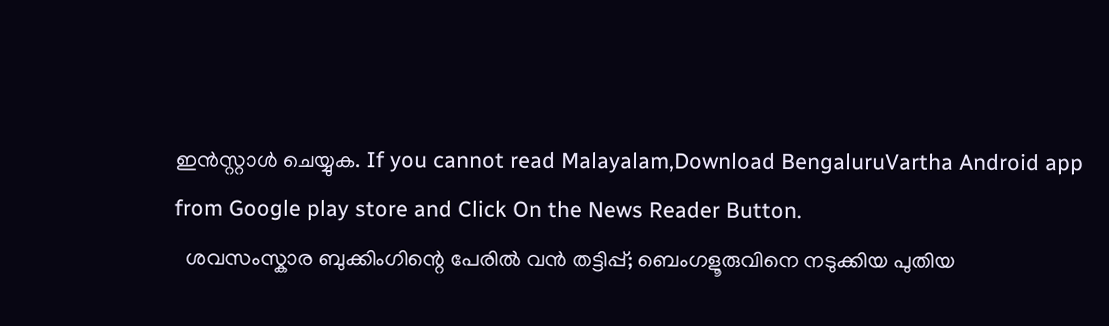ഇൻസ്റ്റാൾ ചെയ്യുക. If you cannot read Malayalam,Download BengaluruVartha Android app from Google play store and Click On the News Reader Button.
  ശവസംസ്കാര ബുക്കിംഗിന്റെ പേരിൽ വൻ തട്ടിപ്പ്; ബെംഗളൂരുവിനെ നടുക്കിയ പുതിയ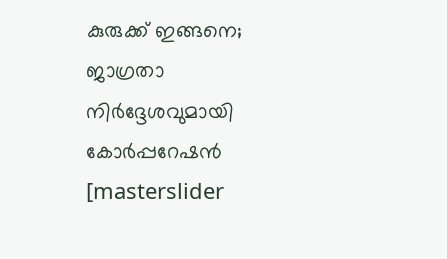കുരുക്ക് ഇങ്ങനെ; ജാഗ്രതാ നിർദ്ദേശവുമായി കോർപ്പറേഷൻ
[masterslider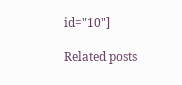id="10"]

Related posts